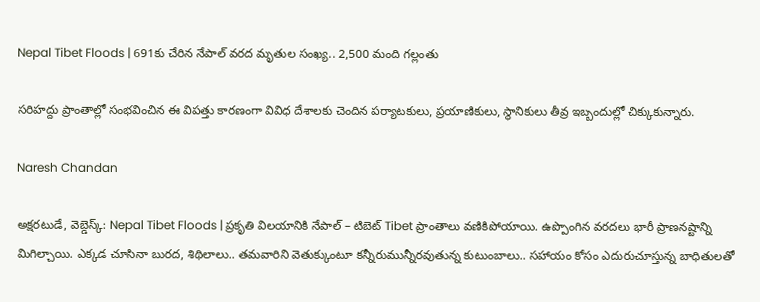Nepal Tibet Floods | 691కు చేరిన నేపాల్‌ వరద మృతుల సంఖ్య.. 2,500 మంది గల్లంతు

సరిహద్దు ప్రాంతాల్లో సంభవించిన ఈ విపత్తు కారణంగా వివిధ దేశాలకు చెందిన పర్యాటకులు, ప్రయాణికులు, స్థానికులు తీవ్ర ఇబ్బందుల్లో చిక్కుకున్నారు.

Naresh Chandan

అక్షరటుడే, వెబ్డెస్క్: Nepal Tibet Floods | ప్రకృతి విలయానికి నేపాల్‌ – టిబెట్ Tibet ప్రాంతాలు వణికిపోయాయి. ఉప్పొంగిన వరదలు భారీ ప్రాణనష్టాన్ని మిగిల్చాయి. ఎక్కడ చూసినా బురద, శిథిలాలు.. తమవారిని వెతుక్కుంటూ కన్నీరుమున్నీరవుతున్న కుటుంబాలు.. సహాయం కోసం ఎదురుచూస్తున్న బాధితులతో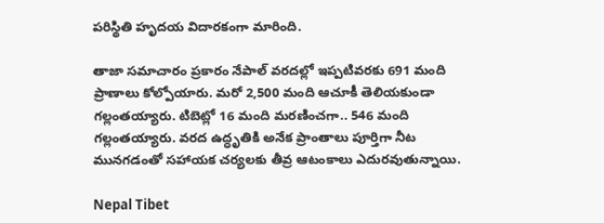పరిస్థితి హృదయ విదారకంగా మారింది.

తాజా సమాచారం ప్రకారం నేపాల్‌ వరదల్లో ఇప్పటివరకు 691 మంది ప్రాణాలు కోల్పోయారు. మరో 2,500 మంది ఆచూకీ తెలియకుండా గల్లంతయ్యారు. టిబెట్లో 16 మంది మరణించగా.. 546 మంది గల్లంతయ్యారు. వరద ఉద్ధృతికి అనేక ప్రాంతాలు పూర్తిగా నీట మునగడంతో సహాయక చర్యలకు తీవ్ర ఆటంకాలు ఎదురవుతున్నాయి.

Nepal Tibet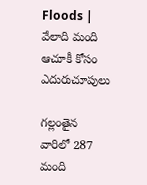Floods | వేలాది మంది ఆచూకీ కోసం ఎదురుచూపులు

గల్లంతైన వారిలో 287 మంది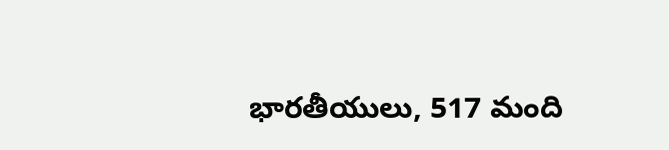భారతీయులు, 517 మంది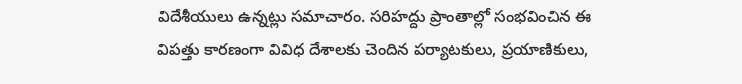విదేశీయులు ఉన్నట్లు సమాచారం. సరిహద్దు ప్రాంతాల్లో సంభవించిన ఈ విపత్తు కారణంగా వివిధ దేశాలకు చెందిన పర్యాటకులు, ప్రయాణికులు,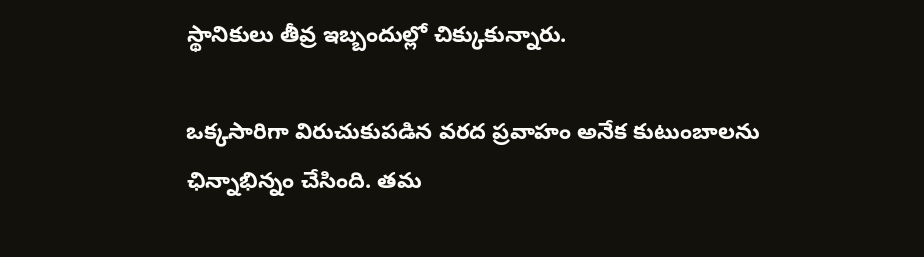స్థానికులు తీవ్ర ఇబ్బందుల్లో చిక్కుకున్నారు.

ఒక్కసారిగా విరుచుకుపడిన వరద ప్రవాహం అనేక కుటుంబాలను ఛిన్నాభిన్నం చేసింది. తమ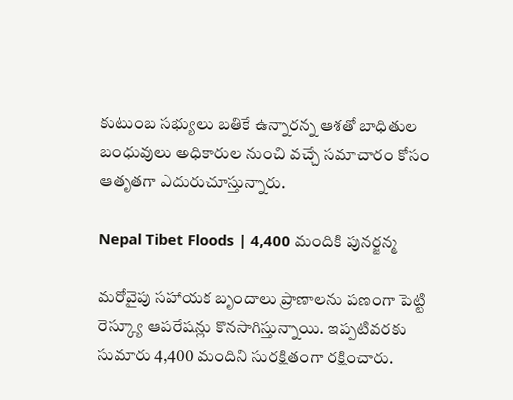కుటుంబ సభ్యులు బతికే ఉన్నారన్న ఆశతో బాధితుల బంధువులు అధికారుల నుంచి వచ్చే సమాచారం కోసం ఆతృతగా ఎదురుచూస్తున్నారు.

Nepal Tibet Floods | 4,400 మందికి పునర్జన్మ

మరోవైపు సహాయక బృందాలు ప్రాణాలను పణంగా పెట్టి రెస్క్యూ ఆపరేషన్లు కొనసాగిస్తున్నాయి. ఇప్పటివరకు సుమారు 4,400 మందిని సురక్షితంగా రక్షించారు.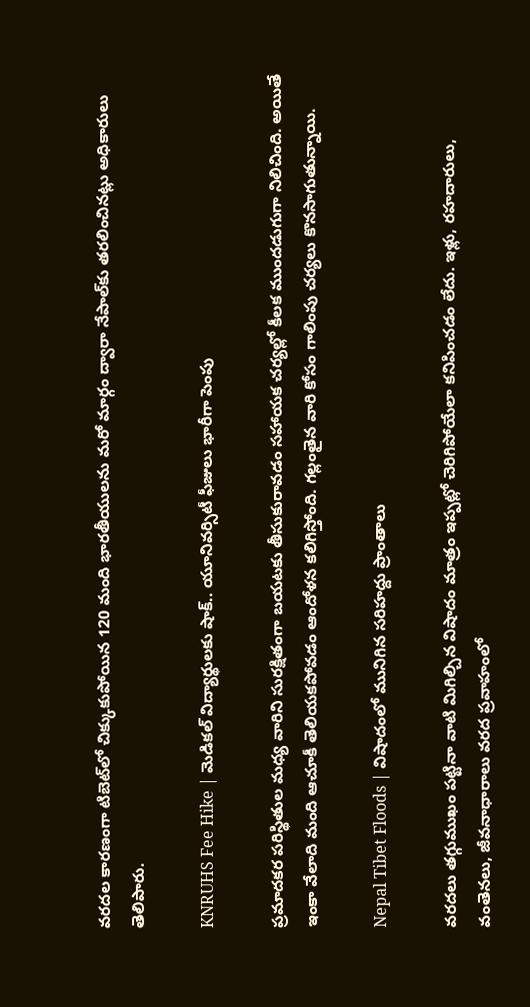వరదల కారణంగా టిబెట్‌లో చిక్కుకుపోయిన 120 మంది భారతీయులను మరో మార్గం ద్వారా నేపాల్‌కు తరలించినట్లు అధికారులు తెలిపారు.

KNRUHS Fee Hike | మెడికల్‌ విద్యార్థులకు షాక్‌.. యూనివర్సిటీ ఫీజులు భారీగా పెంపు

ప్రమాదకర పరిస్థితుల మధ్య వారిని సురక్షితంగా బయటకు తీసుకురావడం సహాయక చర్యల్లో కీలక ముందడుగుగా నిలిచింది. అయితే ఇంకా వేలాది మంది ఆచూకీ తెలియకపోవడం ఆందోళన కలిగిస్తోంది. గల్లంతైన వారి కోసం గాలింపు చర్యలు కొనసాగుతున్నాయి.

Nepal Tibet Floods | విషాదంలో మునిగిన సరిహద్దు ప్రాంతాలు

వరదలు తగ్గుముఖం పట్టినా వాటి మిగిల్చిన విషాదం మాత్రం ఇప్పట్లో చెరిగిపోయేలా కనిపించడం లేదు. ఇళ్లు, రహదారులు, వంతెనలు, జీవనాధారాలు వరద ప్రవాహంలో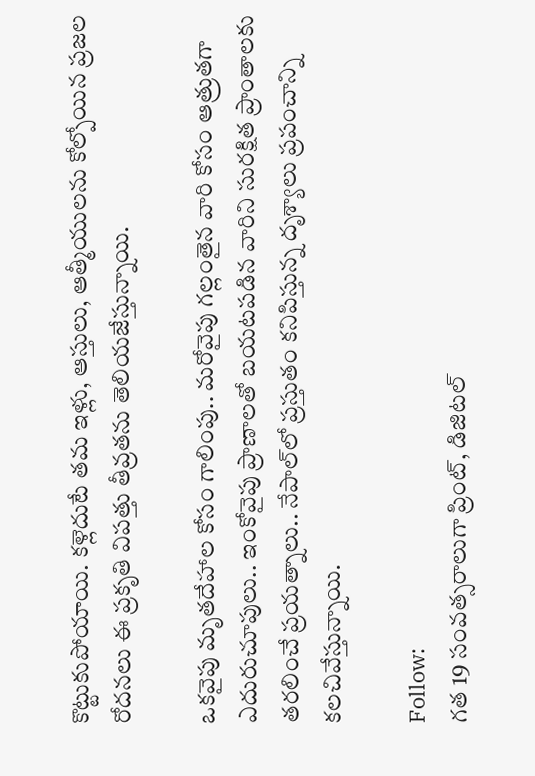కొట్టుకుపోయాయి. కళ్లెదుటే తమ ఇళ్లు, ఆస్తులు, ఆత్మీయులను కోల్పోయిన ప్రజల రోదనలు ఈ ప్రకృతి విపత్తు తీవ్రతను తెలియజేస్తున్నాయి.

ఒకవైపు మృతదేహాల కోసం గాలింపు.. మరోవైపు గల్లంతైన వారి కోసం ఆత్రుతగా ఎదురుచూపులు.. ఇంకోవైపు ప్రాణాలతో బయటపడిన వారిని సురక్షిత ప్రాంతాలకు తరలించే ప్రయత్నాలు.. నేపాల్‌లో ప్రస్తుతం కనిపిస్తున్న దృశ్యాలు ప్రపంచాన్ని కలచివేస్తున్నాయి.

Follow:
గత 19 సంవత్సరాలుగా ప్రింట్, డిజిటల్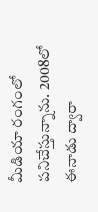మీడియా రంగంలో పనిచేస్తున్నాను. 2008లో ఈనాడు ద్వారా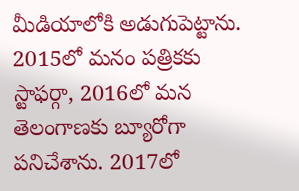మీడియాలోకి అడుగుపెట్టాను. 2015లో మనం పత్రికకు స్టాఫర్గా, 2016లో మన తెలంగాణకు బ్యూరోగా పనిచేశాను. 2017లో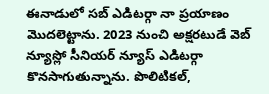ఈనాడులో సబ్ ఎడిటర్గా నా ప్రయాణం మొదలెట్టాను. 2023 నుంచి అక్షరటుడే వెబ్ న్యూస్లో సీనియర్ న్యూస్ ఎడిటర్గా కొనసాగుతున్నాను. పొలిటికల్,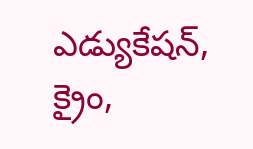ఎడ్యుకేషన్, క్రైం,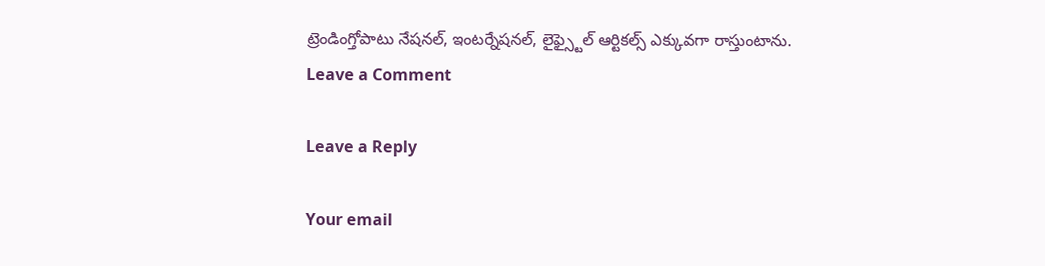ట్రెండింగ్తోపాటు నేషనల్, ఇంటర్నేషనల్, లైఫ్స్టైల్ ఆర్టికల్స్ ఎక్కువగా రాస్తుంటాను.
Leave a Comment

Leave a Reply

Your email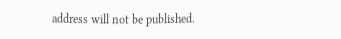address will not be published.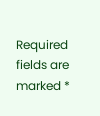Required fields are marked *